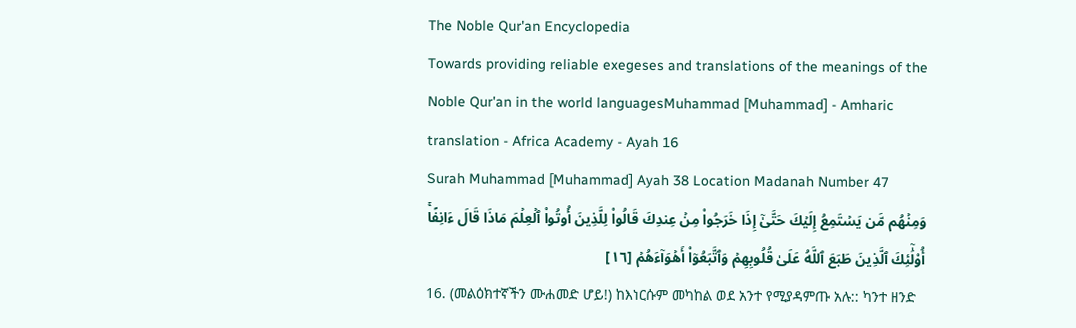The Noble Qur'an Encyclopedia
Towards providing reliable exegeses and translations of the meanings of the Noble Qur'an in the world languagesMuhammad [Muhammad] - Amharic translation - Africa Academy - Ayah 16
Surah Muhammad [Muhammad] Ayah 38 Location Madanah Number 47
وَمِنۡهُم مَّن يَسۡتَمِعُ إِلَيۡكَ حَتَّىٰٓ إِذَا خَرَجُواْ مِنۡ عِندِكَ قَالُواْ لِلَّذِينَ أُوتُواْ ٱلۡعِلۡمَ مَاذَا قَالَ ءَانِفًاۚ أُوْلَٰٓئِكَ ٱلَّذِينَ طَبَعَ ٱللَّهُ عَلَىٰ قُلُوبِهِمۡ وَٱتَّبَعُوٓاْ أَهۡوَآءَهُمۡ [١٦]
16. (መልዕክተኛችን ሙሐመድ ሆይ!) ከእነርሱም መካከል ወደ አንተ የሚያዳምጡ አሉ:: ካንተ ዘንድ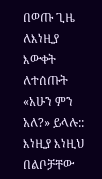በወጡ ጊዜ ለእነዚያ እውቀት ለተሰጡት «አሁን ምን አለ?» ይላሉ:: እነዚያ እነዚህ በልቦቻቸው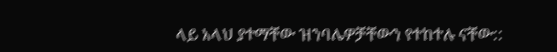ላይ አላህ ያተማቸው ዝንባሌዎቻቸውን የተከተሉ ናቸው::